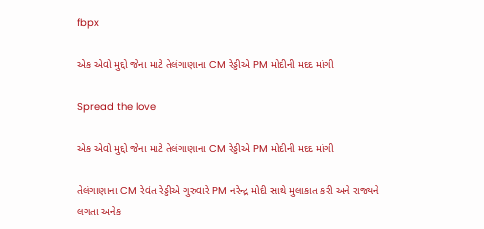fbpx

એક એવો મુદ્દો જેના માટે તેલંગાણાના CM રેડ્ડીએ PM મોદીની મદદ માંગી

Spread the love

એક એવો મુદ્દો જેના માટે તેલંગાણાના CM રેડ્ડીએ PM મોદીની મદદ માંગી

તેલંગાણાના CM રેવંત રેડ્ડીએ ગુરુવારે PM નરેન્દ્ર મોદી સાથે મુલાકાત કરી અને રાજ્યને લગતા અનેક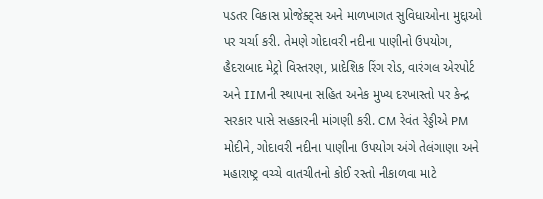પડતર વિકાસ પ્રોજેક્ટ્સ અને માળખાગત સુવિધાઓના મુદ્દાઓ પર ચર્ચા કરી. તેમણે ગોદાવરી નદીના પાણીનો ઉપયોગ, હૈદરાબાદ મેટ્રો વિસ્તરણ, પ્રાદેશિક રિંગ રોડ, વારંગલ એરપોર્ટ અને IIMની સ્થાપના સહિત અનેક મુખ્ય દરખાસ્તો પર કેન્દ્ર સરકાર પાસે સહકારની માંગણી કરી. CM રેવંત રેડ્ડીએ PM મોદીને, ગોદાવરી નદીના પાણીના ઉપયોગ અંગે તેલંગાણા અને મહારાષ્ટ્ર વચ્ચે વાતચીતનો કોઈ રસ્તો નીકાળવા માટે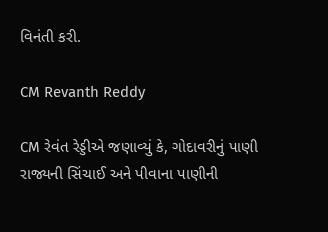વિનંતી કરી.

CM Revanth Reddy

CM રેવંત રેડ્ડીએ જણાવ્યું કે, ગોદાવરીનું પાણી રાજ્યની સિંચાઈ અને પીવાના પાણીની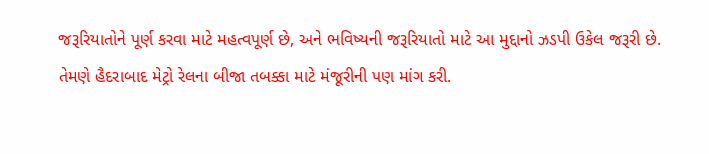જરૂરિયાતોને પૂર્ણ કરવા માટે મહત્વપૂર્ણ છે, અને ભવિષ્યની જરૂરિયાતો માટે આ મુદ્દાનો ઝડપી ઉકેલ જરૂરી છે. તેમણે હૈદરાબાદ મેટ્રો રેલના બીજા તબક્કા માટે મંજૂરીની પણ માંગ કરી.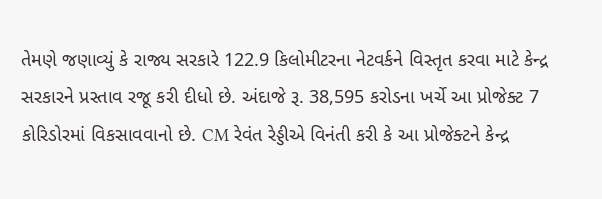તેમણે જણાવ્યું કે રાજ્ય સરકારે 122.9 કિલોમીટરના નેટવર્કને વિસ્તૃત કરવા માટે કેન્દ્ર સરકારને પ્રસ્તાવ રજૂ કરી દીધો છે. અંદાજે રૂ. 38,595 કરોડના ખર્ચે આ પ્રોજેક્ટ 7 કોરિડોરમાં વિકસાવવાનો છે. CM રેવંત રેડ્ડીએ વિનંતી કરી કે આ પ્રોજેક્ટને કેન્દ્ર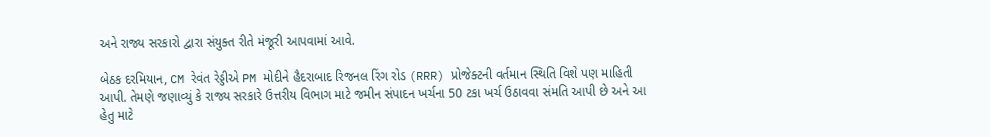અને રાજ્ય સરકારો દ્વારા સંયુક્ત રીતે મંજૂરી આપવામાં આવે.

બેઠક દરમિયાન, CM રેવંત રેડ્ડીએ PM મોદીને હૈદરાબાદ રિજનલ રિંગ રોડ (RRR) પ્રોજેક્ટની વર્તમાન સ્થિતિ વિશે પણ માહિતી આપી. તેમણે જણાવ્યું કે રાજ્ય સરકારે ઉત્તરીય વિભાગ માટે જમીન સંપાદન ખર્ચના 50 ટકા ખર્ચ ઉઠાવવા સંમતિ આપી છે અને આ હેતુ માટે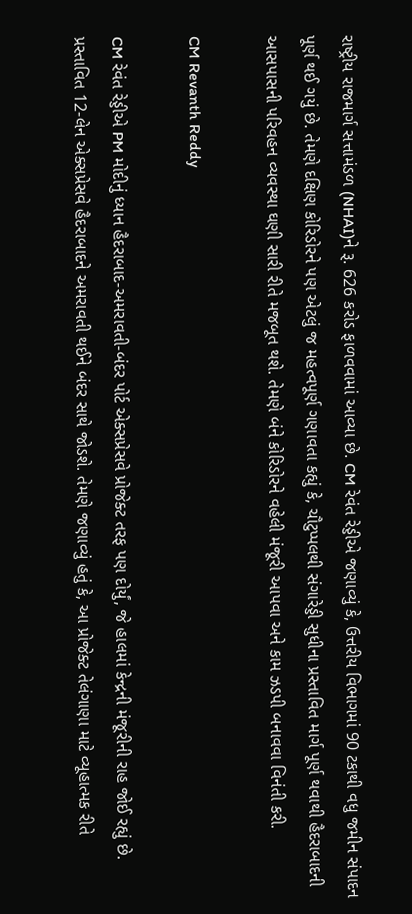રાષ્ટ્રીય રાજમાર્ગ સત્તામંડળ (NHAI)ને રૂ. 626 કરોડ ફાળવવામાં આવ્યા છે. CM રેવંત રેડ્ડીએ જણાવ્યું કે, ઉત્તરીય વિભાગમાં 90 ટકાથી વધુ જમીન સંપાદન પૂર્ણ થઈ ગયું છે. તેમણે દક્ષિણ કોરિડોરને પણ એટલું જ મહત્વપૂર્ણ ગણાવતા કહ્યું કે, ચૌટુપ્પલથી સંગારેડ્ડી સુધીના પ્રસ્તાવિત માર્ગ પૂર્ણ થવાથી હૈદરાબાદની આસપાસની પરિવહન વ્યવસ્થા ઘણી સારી રીતે મજબૂત થશે. તેમણે બંને કોરિડોરને વહેલી મંજૂરી આપવા અને કામ ઝડપી બનાવવા વિનંતી કરી.

CM Revanth Reddy

CM રેવંત રેડ્ડીએ PM મોદીનું ધ્યાન હૈદરાબાદ-અમરાવતી-બંદર પોર્ટ એક્સપ્રેસવે પ્રોજેક્ટ તરફ પણ દોર્યું, જે હાલમાં કેન્દ્રની મંજૂરીની રાહ જોઈ રહ્યું છે. પ્રસ્તાવિત 12-લેન એક્સપ્રેસવે હૈદરાબાદને અમરાવતી થઈને બંદર સાથે જોડશે. તેમણે જણાવ્યું હતું કે, આ પ્રોજેક્ટ તેલંગાણા માટે વ્યૂહાત્મક રીતે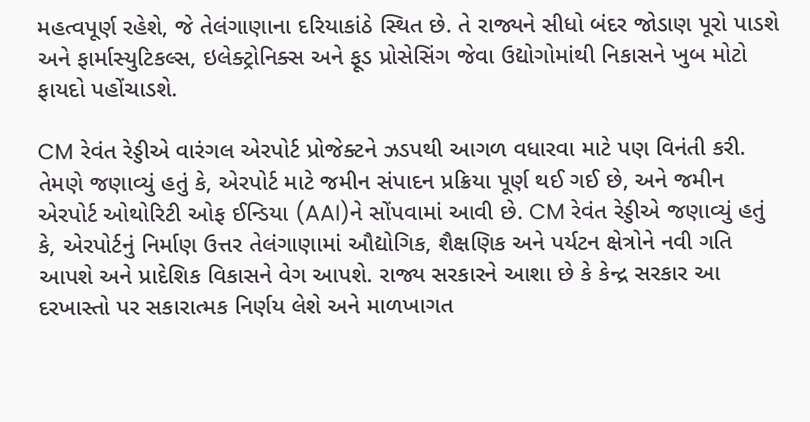મહત્વપૂર્ણ રહેશે, જે તેલંગાણાના દરિયાકાંઠે સ્થિત છે. તે રાજ્યને સીધો બંદર જોડાણ પૂરો પાડશે અને ફાર્માસ્યુટિકલ્સ, ઇલેક્ટ્રોનિક્સ અને ફૂડ પ્રોસેસિંગ જેવા ઉદ્યોગોમાંથી નિકાસને ખુબ મોટો ફાયદો પહોંચાડશે.

CM રેવંત રેડ્ડીએ વારંગલ એરપોર્ટ પ્રોજેક્ટને ઝડપથી આગળ વધારવા માટે પણ વિનંતી કરી. તેમણે જણાવ્યું હતું કે, એરપોર્ટ માટે જમીન સંપાદન પ્રક્રિયા પૂર્ણ થઈ ગઈ છે, અને જમીન એરપોર્ટ ઓથોરિટી ઓફ ઈન્ડિયા (AAI)ને સોંપવામાં આવી છે. CM રેવંત રેડ્ડીએ જણાવ્યું હતું કે, એરપોર્ટનું નિર્માણ ઉત્તર તેલંગાણામાં ઔદ્યોગિક, શૈક્ષણિક અને પર્યટન ક્ષેત્રોને નવી ગતિ આપશે અને પ્રાદેશિક વિકાસને વેગ આપશે. રાજ્ય સરકારને આશા છે કે કેન્દ્ર સરકાર આ દરખાસ્તો પર સકારાત્મક નિર્ણય લેશે અને માળખાગત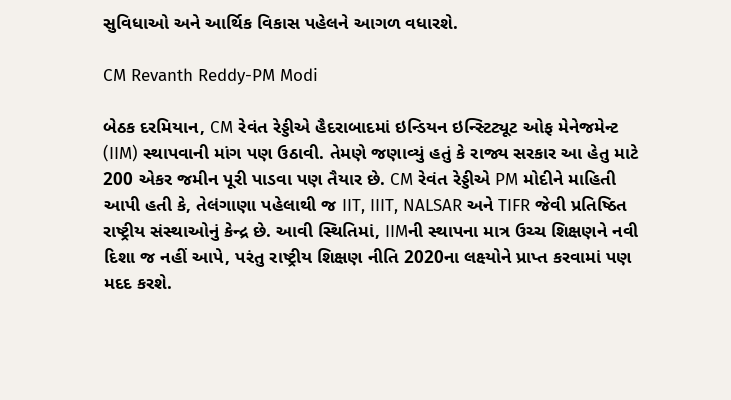સુવિધાઓ અને આર્થિક વિકાસ પહેલને આગળ વધારશે.

CM Revanth Reddy-PM Modi

બેઠક દરમિયાન, CM રેવંત રેડ્ડીએ હૈદરાબાદમાં ઇન્ડિયન ઇન્સ્ટિટ્યૂટ ઓફ મેનેજમેન્ટ (IIM) સ્થાપવાની માંગ પણ ઉઠાવી. તેમણે જણાવ્યું હતું કે રાજ્ય સરકાર આ હેતુ માટે 200 એકર જમીન પૂરી પાડવા પણ તૈયાર છે. CM રેવંત રેડ્ડીએ PM મોદીને માહિતી આપી હતી કે, તેલંગાણા પહેલાથી જ IIT, IIIT, NALSAR અને TIFR જેવી પ્રતિષ્ઠિત રાષ્ટ્રીય સંસ્થાઓનું કેન્દ્ર છે. આવી સ્થિતિમાં, IIMની સ્થાપના માત્ર ઉચ્ચ શિક્ષણને નવી દિશા જ નહીં આપે, પરંતુ રાષ્ટ્રીય શિક્ષણ નીતિ 2020ના લક્ષ્યોને પ્રાપ્ત કરવામાં પણ મદદ કરશે.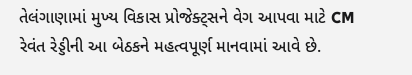તેલંગાણામાં મુખ્ય વિકાસ પ્રોજેક્ટ્સને વેગ આપવા માટે CM રેવંત રેડ્ડીની આ બેઠકને મહત્વપૂર્ણ માનવામાં આવે છે.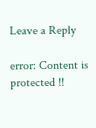Leave a Reply

error: Content is protected !!